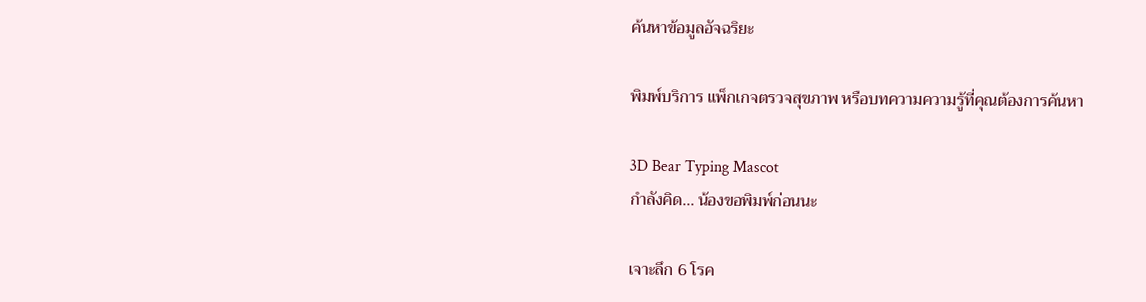ค้นหาข้อมูลอัจฉริยะ

พิมพ์บริการ แพ็กเกจตรวจสุขภาพ หรือบทความความรู้ที่คุณต้องการค้นหา

3D Bear Typing Mascot
กำลังคิด... น้องขอพิมพ์ก่อนนะ

เจาะลึก 6 โรค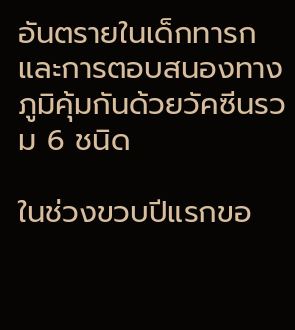อันตรายในเด็กทารก และการตอบสนองทางภูมิคุ้มกันด้วยวัคซีนรวม 6 ชนิด

ในช่วงขวบปีแรกขอ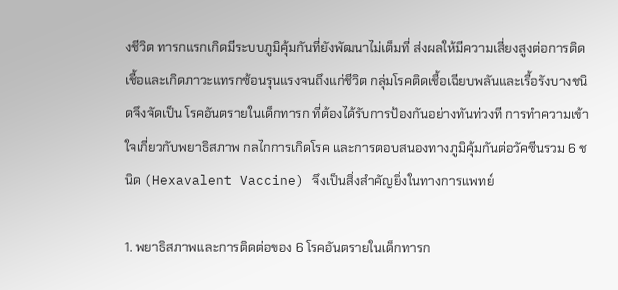งชีวิต ทารกแรกเกิดมีระบบภูมิคุ้มกันที่ยังพัฒนาไม่เต็มที่ ส่งผลให้มีความเสี่ยงสูงต่อการติดเชื้อและเกิดภาวะแทรกซ้อนรุนแรงจนถึงแก่ชีวิต กลุ่มโรคติดเชื้อเฉียบพลันและเรื้อรังบางชนิดจึงจัดเป็น โรคอันตรายในเด็กทารก ที่ต้องได้รับการป้องกันอย่างทันท่วงที การทำความเข้าใจเกี่ยวกับพยาธิสภาพ กลไกการเกิดโรค และการตอบสนองทางภูมิคุ้มกันต่อวัคซีนรวม 6 ชนิด (Hexavalent Vaccine) จึงเป็นสิ่งสำคัญยิ่งในทางการแพทย์

1. พยาธิสภาพและการติดต่อของ 6 โรคอันตรายในเด็กทารก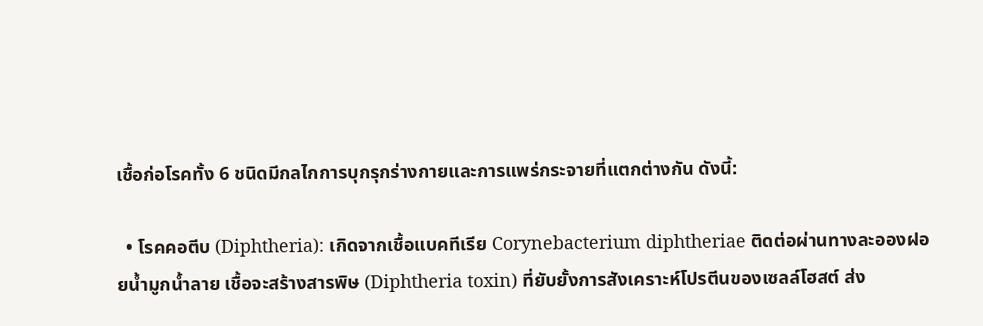เชื้อก่อโรคทั้ง 6 ชนิดมีกลไกการบุกรุกร่างกายและการแพร่กระจายที่แตกต่างกัน ดังนี้:

  • โรคคอตีบ (Diphtheria): เกิดจากเชื้อแบคทีเรีย Corynebacterium diphtheriae ติดต่อผ่านทางละอองฝอยน้ำมูกน้ำลาย เชื้อจะสร้างสารพิษ (Diphtheria toxin) ที่ยับยั้งการสังเคราะห์โปรตีนของเซลล์โฮสต์ ส่ง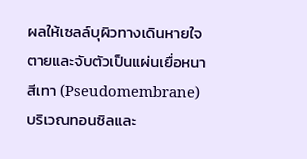ผลให้เซลล์บุผิวทางเดินหายใจตายและจับตัวเป็นแผ่นเยื่อหนาสีเทา (Pseudomembrane) บริเวณทอนซิลและ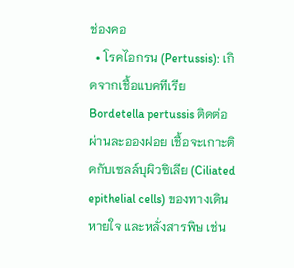ช่องคอ
  • โรคไอกรน (Pertussis): เกิดจากเชื้อแบคทีเรีย Bordetella pertussis ติดต่อผ่านละอองฝอย เชื้อจะเกาะติดกับเซลล์บุผิวซิเลีย (Ciliated epithelial cells) ของทางเดินหายใจ และหลั่งสารพิษ เช่น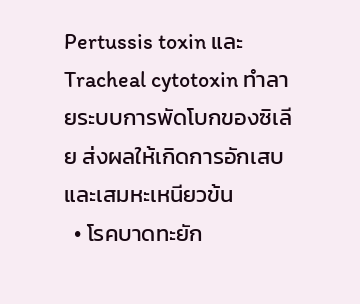Pertussis toxin และ Tracheal cytotoxin ทำลายระบบการพัดโบกของซิเลีย ส่งผลให้เกิดการอักเสบและเสมหะเหนียวข้น
  • โรคบาดทะยัก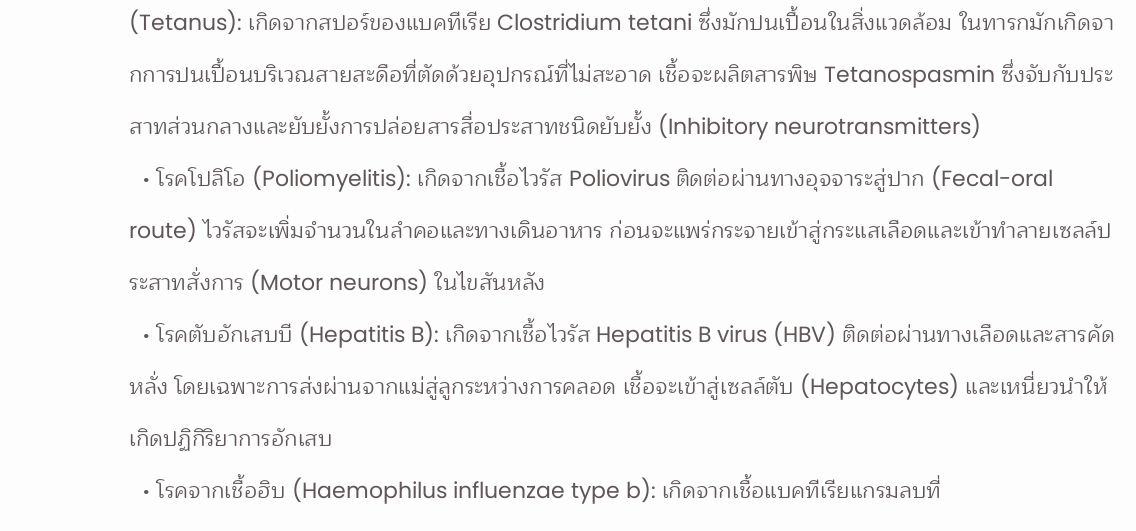(Tetanus): เกิดจากสปอร์ของแบคทีเรีย Clostridium tetani ซึ่งมักปนเปื้อนในสิ่งแวดล้อม ในทารกมักเกิดจากการปนเปื้อนบริเวณสายสะดือที่ตัดด้วยอุปกรณ์ที่ไม่สะอาด เชื้อจะผลิตสารพิษ Tetanospasmin ซึ่งจับกับประสาทส่วนกลางและยับยั้งการปล่อยสารสื่อประสาทชนิดยับยั้ง (Inhibitory neurotransmitters)
  • โรคโปลิโอ (Poliomyelitis): เกิดจากเชื้อไวรัส Poliovirus ติดต่อผ่านทางอุจจาระสู่ปาก (Fecal-oral route) ไวรัสจะเพิ่มจำนวนในลำคอและทางเดินอาหาร ก่อนจะแพร่กระจายเข้าสู่กระแสเลือดและเข้าทำลายเซลล์ประสาทสั่งการ (Motor neurons) ในไขสันหลัง
  • โรคตับอักเสบบี (Hepatitis B): เกิดจากเชื้อไวรัส Hepatitis B virus (HBV) ติดต่อผ่านทางเลือดและสารคัดหลั่ง โดยเฉพาะการส่งผ่านจากแม่สู่ลูกระหว่างการคลอด เชื้อจะเข้าสู่เซลล์ตับ (Hepatocytes) และเหนี่ยวนำให้เกิดปฏิกิริยาการอักเสบ
  • โรคจากเชื้อฮิบ (Haemophilus influenzae type b): เกิดจากเชื้อแบคทีเรียแกรมลบที่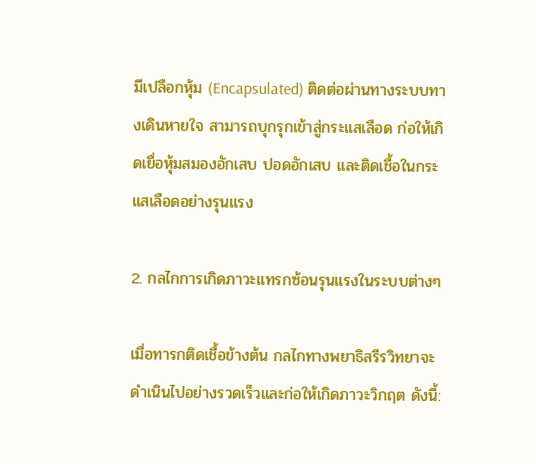มีเปลือกหุ้ม (Encapsulated) ติดต่อผ่านทางระบบทางเดินหายใจ สามารถบุกรุกเข้าสู่กระแสเลือด ก่อให้เกิดเยื่อหุ้มสมองอักเสบ ปอดอักเสบ และติดเชื้อในกระแสเลือดอย่างรุนแรง

2. กลไกการเกิดภาวะแทรกซ้อนรุนแรงในระบบต่างๆ

เมื่อทารกติดเชื้อข้างต้น กลไกทางพยาธิสรีรวิทยาจะดำเนินไปอย่างรวดเร็วและก่อให้เกิดภาวะวิกฤต ดังนี้: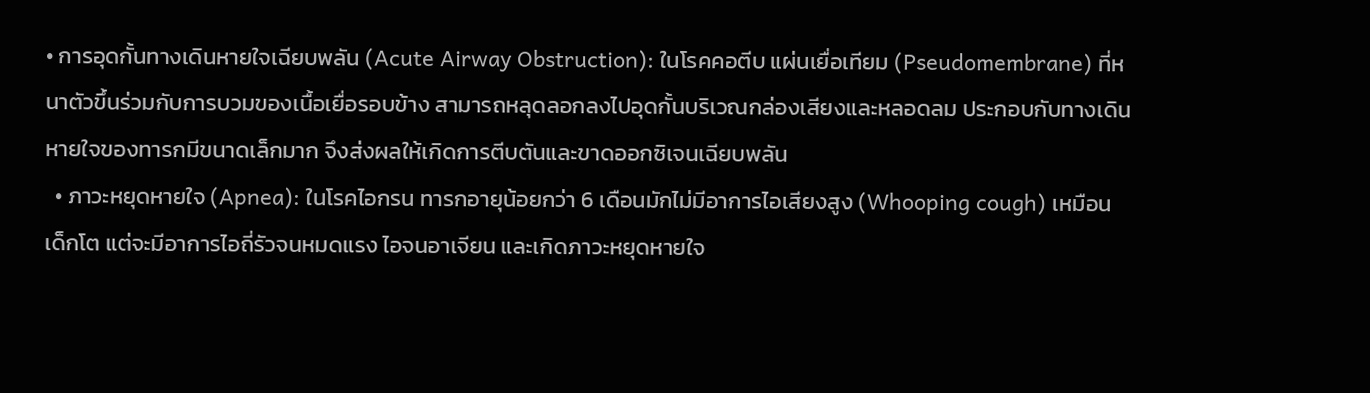• การอุดกั้นทางเดินหายใจเฉียบพลัน (Acute Airway Obstruction): ในโรคคอตีบ แผ่นเยื่อเทียม (Pseudomembrane) ที่หนาตัวขึ้นร่วมกับการบวมของเนื้อเยื่อรอบข้าง สามารถหลุดลอกลงไปอุดกั้นบริเวณกล่องเสียงและหลอดลม ประกอบกับทางเดินหายใจของทารกมีขนาดเล็กมาก จึงส่งผลให้เกิดการตีบตันและขาดออกซิเจนเฉียบพลัน
  • ภาวะหยุดหายใจ (Apnea): ในโรคไอกรน ทารกอายุน้อยกว่า 6 เดือนมักไม่มีอาการไอเสียงสูง (Whooping cough) เหมือนเด็กโต แต่จะมีอาการไอถี่รัวจนหมดแรง ไอจนอาเจียน และเกิดภาวะหยุดหายใจ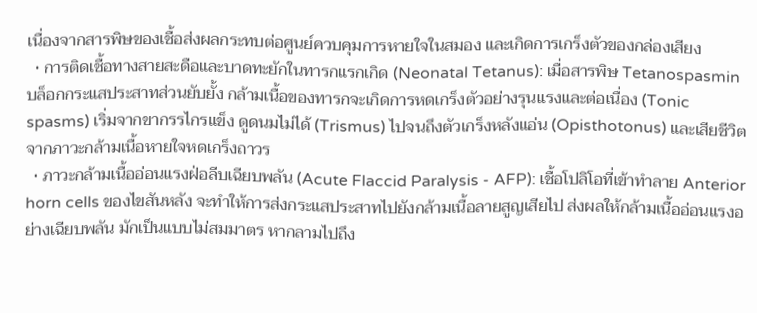เนื่องจากสารพิษของเชื้อส่งผลกระทบต่อศูนย์ควบคุมการหายใจในสมอง และเกิดการเกร็งตัวของกล่องเสียง
  • การติดเชื้อทางสายสะดือและบาดทะยักในทารกแรกเกิด (Neonatal Tetanus): เมื่อสารพิษ Tetanospasmin บล็อกกระแสประสาทส่วนยับยั้ง กล้ามเนื้อของทารกจะเกิดการหดเกร็งตัวอย่างรุนแรงและต่อเนื่อง (Tonic spasms) เริ่มจากขากรรไกรแข็ง ดูดนมไม่ได้ (Trismus) ไปจนถึงตัวเกร็งหลังแอ่น (Opisthotonus) และเสียชีวิตจากภาวะกล้ามเนื้อหายใจหดเกร็งถาวร
  • ภาวะกล้ามเนื้ออ่อนแรงฝ่อลีบเฉียบพลัน (Acute Flaccid Paralysis - AFP): เชื้อโปลิโอที่เข้าทำลาย Anterior horn cells ของไขสันหลัง จะทำให้การส่งกระแสประสาทไปยังกล้ามเนื้อลายสูญเสียไป ส่งผลให้กล้ามเนื้ออ่อนแรงอย่างเฉียบพลัน มักเป็นแบบไม่สมมาตร หากลามไปถึง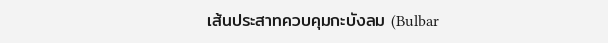เส้นประสาทควบคุมกะบังลม (Bulbar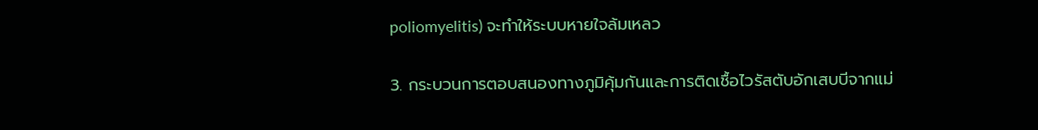poliomyelitis) จะทำให้ระบบหายใจล้มเหลว

3. กระบวนการตอบสนองทางภูมิคุ้มกันและการติดเชื้อไวรัสตับอักเสบบีจากแม่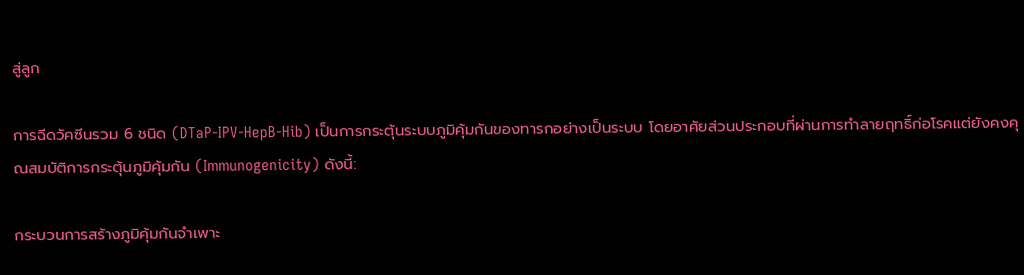สู่ลูก

การฉีดวัคซีนรวม 6 ชนิด (DTaP-IPV-HepB-Hib) เป็นการกระตุ้นระบบภูมิคุ้มกันของทารกอย่างเป็นระบบ โดยอาศัยส่วนประกอบที่ผ่านการทำลายฤทธิ์ก่อโรคแต่ยังคงคุณสมบัติการกระตุ้นภูมิคุ้มกัน (Immunogenicity) ดังนี้:

กระบวนการสร้างภูมิคุ้มกันจำเพาะ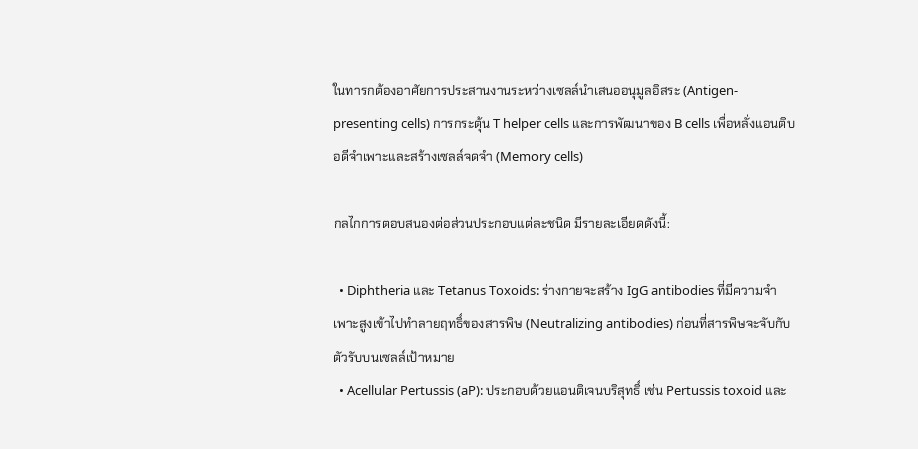ในทารกต้องอาศัยการประสานงานระหว่างเซลล์นำเสนออนุมูลอิสระ (Antigen-presenting cells) การกระตุ้น T helper cells และการพัฒนาของ B cells เพื่อหลั่งแอนติบอดีจำเพาะและสร้างเซลล์จดจำ (Memory cells)

กลไกการตอบสนองต่อส่วนประกอบแต่ละชนิด มีรายละเอียดดังนี้:

  • Diphtheria และ Tetanus Toxoids: ร่างกายจะสร้าง IgG antibodies ที่มีความจำเพาะสูงเข้าไปทำลายฤทธิ์ของสารพิษ (Neutralizing antibodies) ก่อนที่สารพิษจะจับกับตัวรับบนเซลล์เป้าหมาย
  • Acellular Pertussis (aP): ประกอบด้วยแอนติเจนบริสุทธิ์ เช่น Pertussis toxoid และ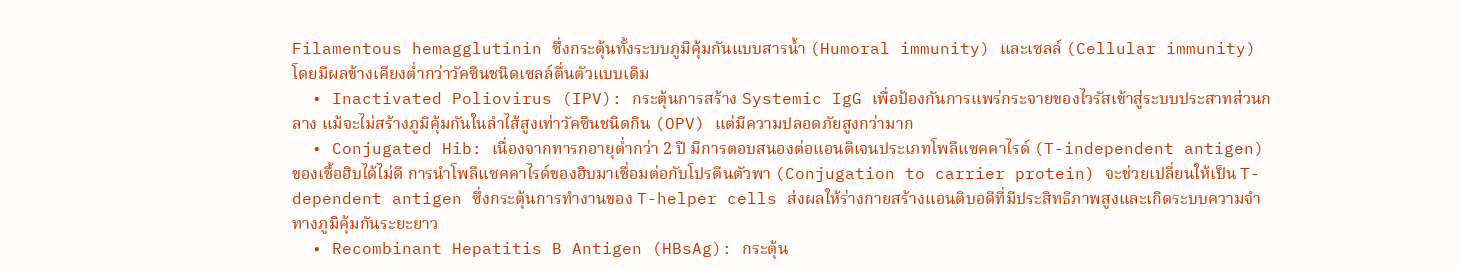Filamentous hemagglutinin ซึ่งกระตุ้นทั้งระบบภูมิคุ้มกันแบบสารน้ำ (Humoral immunity) และเซลล์ (Cellular immunity) โดยมีผลข้างเคียงต่ำกว่าวัคซีนชนิดเซลล์ตื่นตัวแบบเดิม
  • Inactivated Poliovirus (IPV): กระตุ้นการสร้าง Systemic IgG เพื่อป้องกันการแพร่กระจายของไวรัสเข้าสู่ระบบประสาทส่วนกลาง แม้จะไม่สร้างภูมิคุ้มกันในลำไส้สูงเท่าวัคซีนชนิดกิน (OPV) แต่มีความปลอดภัยสูงกว่ามาก
  • Conjugated Hib: เนื่องจากทารกอายุต่ำกว่า 2 ปี มีการตอบสนองต่อแอนติเจนประเภทโพลีแซคคาไรด์ (T-independent antigen) ของเชื้อฮิบได้ไม่ดี การนำโพลีแซคคาไรด์ของฮิบมาเชื่อมต่อกับโปรตีนตัวพา (Conjugation to carrier protein) จะช่วยเปลี่ยนให้เป็น T-dependent antigen ซึ่งกระตุ้นการทำงานของ T-helper cells ส่งผลให้ร่างกายสร้างแอนติบอดีที่มีประสิทธิภาพสูงและเกิดระบบความจำทางภูมิคุ้มกันระยะยาว
  • Recombinant Hepatitis B Antigen (HBsAg): กระตุ้น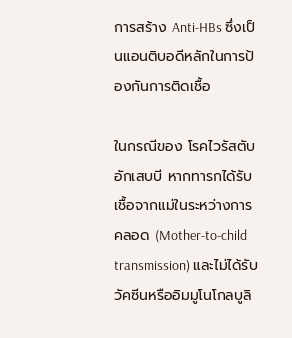การสร้าง Anti-HBs ซึ่งเป็นแอนติบอดีหลักในการป้องกันการติดเชื้อ

ในกรณีของ โรคไวรัสตับอักเสบบี หากทารกได้รับเชื้อจากแม่ในระหว่างการคลอด (Mother-to-child transmission) และไม่ได้รับวัคซีนหรืออิมมูโนโกลบูลิ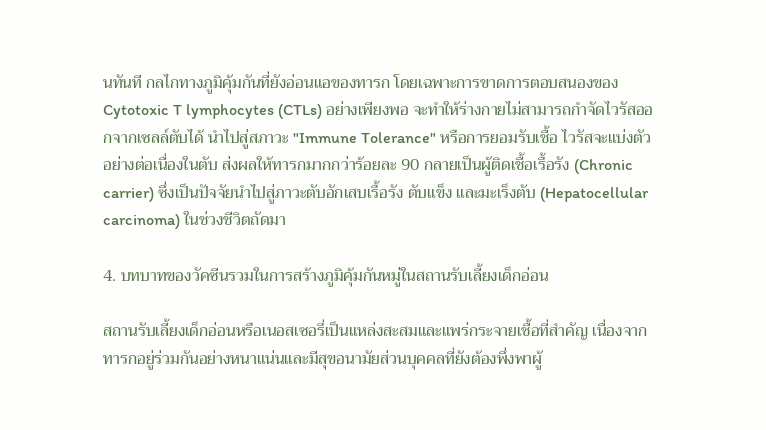นทันที กลไกทางภูมิคุ้มกันที่ยังอ่อนแอของทารก โดยเฉพาะการขาดการตอบสนองของ Cytotoxic T lymphocytes (CTLs) อย่างเพียงพอ จะทำให้ร่างกายไม่สามารถกำจัดไวรัสออกจากเซลล์ตับได้ นำไปสู่สภาวะ "Immune Tolerance" หรือการยอมรับเชื้อ ไวรัสจะแบ่งตัวอย่างต่อเนื่องในตับ ส่งผลให้ทารกมากกว่าร้อยละ 90 กลายเป็นผู้ติดเชื้อเรื้อรัง (Chronic carrier) ซึ่งเป็นปัจจัยนำไปสู่ภาวะตับอักเสบเรื้อรัง ตับแข็ง และมะเร็งตับ (Hepatocellular carcinoma) ในช่วงชีวิตถัดมา

4. บทบาทของวัคซีนรวมในการสร้างภูมิคุ้มกันหมู่ในสถานรับเลี้ยงเด็กอ่อน

สถานรับเลี้ยงเด็กอ่อนหรือเนอสเซอรี่เป็นแหล่งสะสมและแพร่กระจายเชื้อที่สำคัญ เนื่องจากทารกอยู่ร่วมกันอย่างหนาแน่นและมีสุขอนามัยส่วนบุคคลที่ยังต้องพึ่งพาผู้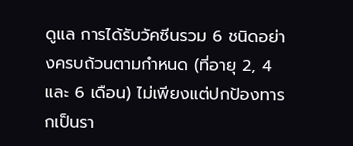ดูแล การได้รับวัคซีนรวม 6 ชนิดอย่างครบถ้วนตามกำหนด (ที่อายุ 2, 4 และ 6 เดือน) ไม่เพียงแต่ปกป้องทารกเป็นรา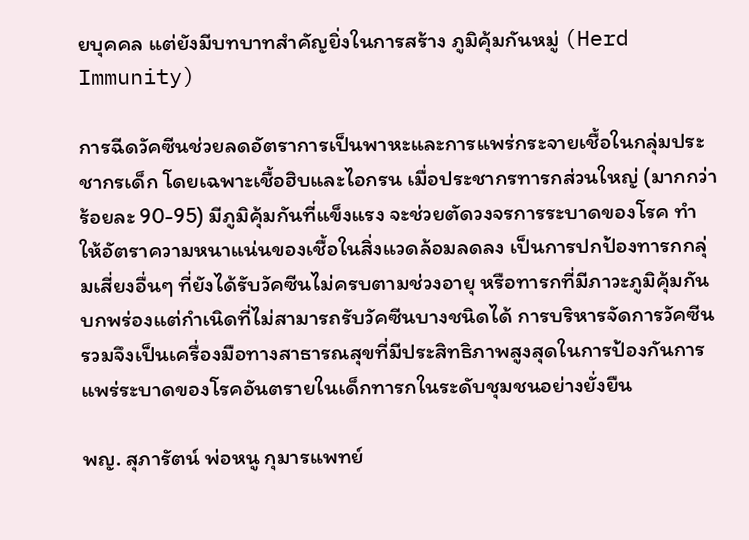ยบุคคล แต่ยังมีบทบาทสำคัญยิ่งในการสร้าง ภูมิคุ้มกันหมู่ (Herd Immunity)

การฉีดวัคซีนช่วยลดอัตราการเป็นพาหะและการแพร่กระจายเชื้อในกลุ่มประชากรเด็ก โดยเฉพาะเชื้อฮิบและไอกรน เมื่อประชากรทารกส่วนใหญ่ (มากกว่าร้อยละ 90-95) มีภูมิคุ้มกันที่แข็งแรง จะช่วยตัดวงจรการระบาดของโรค ทำให้อัตราความหนาแน่นของเชื้อในสิ่งแวดล้อมลดลง เป็นการปกป้องทารกกลุ่มเสี่ยงอื่นๆ ที่ยังได้รับวัคซีนไม่ครบตามช่วงอายุ หรือทารกที่มีภาวะภูมิคุ้มกันบกพร่องแต่กำเนิดที่ไม่สามารถรับวัคซีนบางชนิดได้ การบริหารจัดการวัคซีนรวมจึงเป็นเครื่องมือทางสาธารณสุขที่มีประสิทธิภาพสูงสุดในการป้องกันการแพร่ระบาดของโรคอันตรายในเด็กทารกในระดับชุมชนอย่างยั่งยืน

พญ. สุภารัตน์ พ่อหนู กุมารแพทย์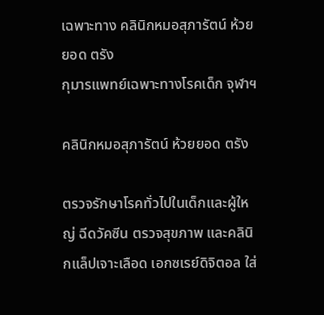เฉพาะทาง คลินิกหมอสุภารัตน์ ห้วยยอด ตรัง
กุมารแพทย์เฉพาะทางโรคเด็ก จุฬาฯ

คลินิกหมอสุภารัตน์ ห้วยยอด ตรัง

ตรวจรักษาโรคทั่วไปในเด็กและผู้ใหญ่ ฉีดวัคซีน ตรวจสุขภาพ และคลินิกแล็ปเจาะเลือด เอกซเรย์ดิจิตอล ใส่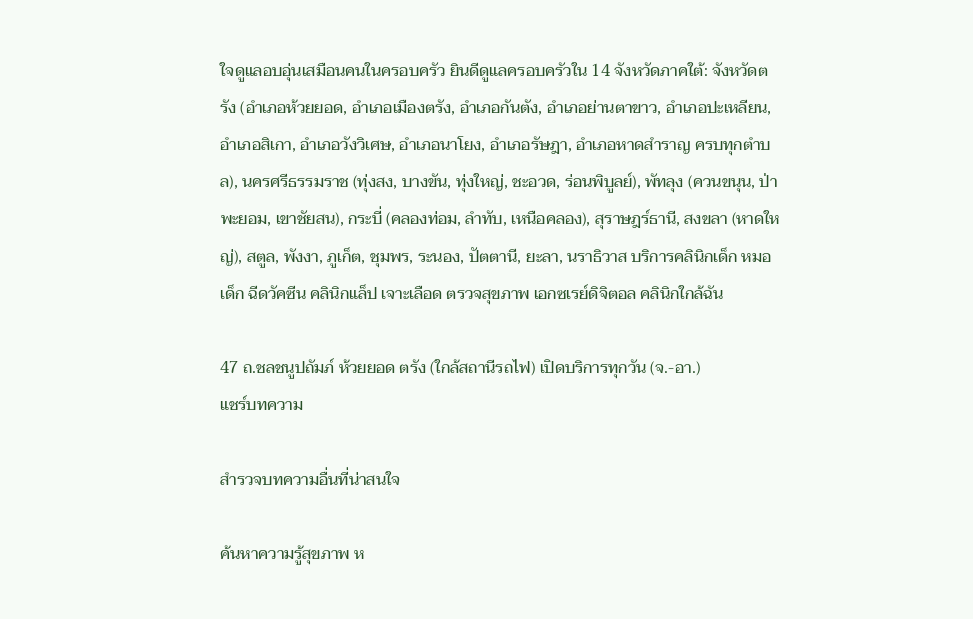ใจดูแลอบอุ่นเสมือนคนในครอบครัว ยินดีดูแลครอบครัวใน 14 จังหวัดภาคใต้: จังหวัดตรัง (อำเภอห้วยยอด, อำเภอเมืองตรัง, อำเภอกันตัง, อำเภอย่านตาขาว, อำเภอปะเหลียน, อำเภอสิเกา, อำเภอวังวิเศษ, อำเภอนาโยง, อำเภอรัษฎา, อำเภอหาดสำราญ ครบทุกตำบล), นครศรีธรรมราช (ทุ่งสง, บางขัน, ทุ่งใหญ่, ชะอวด, ร่อนพิบูลย์), พัทลุง (ควนขนุน, ป่าพะยอม, เขาชัยสน), กระบี่ (คลองท่อม, ลำทับ, เหนือคลอง), สุราษฎร์ธานี, สงขลา (หาดใหญ่), สตูล, พังงา, ภูเก็ต, ชุมพร, ระนอง, ปัตตานี, ยะลา, นราธิวาส บริการคลินิกเด็ก หมอเด็ก ฉีดวัคซีน คลินิกแล็ป เจาะเลือด ตรวจสุขภาพ เอกซเรย์ดิจิตอล คลินิกใกล้ฉัน

47 ถ.ชลชนูปถัมภ์ ห้วยยอด ตรัง (ใกล้สถานีรถไฟ) เปิดบริการทุกวัน (จ.-อา.)
แชร์บทความ

สำรวจบทความอื่นที่น่าสนใจ

ค้นหาความรู้สุขภาพ ห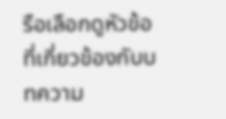รือเลือกดูหัวข้อที่เกี่ยวข้องกับบทความ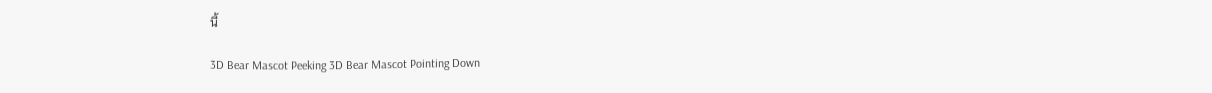นี้

3D Bear Mascot Peeking 3D Bear Mascot Pointing Down